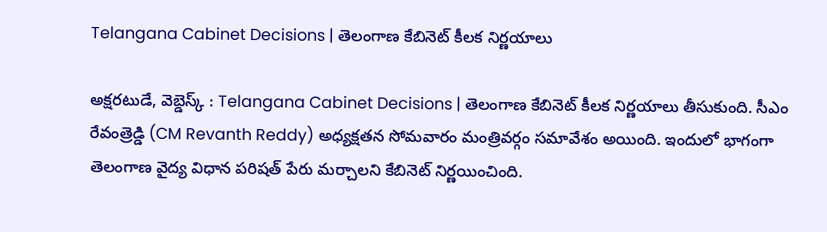Telangana Cabinet Decisions | తెలంగాణ కేబినెట్‌ కీలక నిర్ణయాలు

అక్షరటుడే, వెబ్డెస్క్ : Telangana Cabinet Decisions | తెలంగాణ కేబినెట్ కీలక నిర్ణయాలు తీసుకుంది. సీఎం రేవంత్రెడ్డి (CM Revanth Reddy) అధ్యక్షతన సోమవారం మంత్రివర్గం సమావేశం అయింది. ఇందులో భాగంగా తెలంగాణ వైద్య విధాన పరిషత్‌ పేరు మర్చాలని కేబినెట్ నిర్ణయించింది.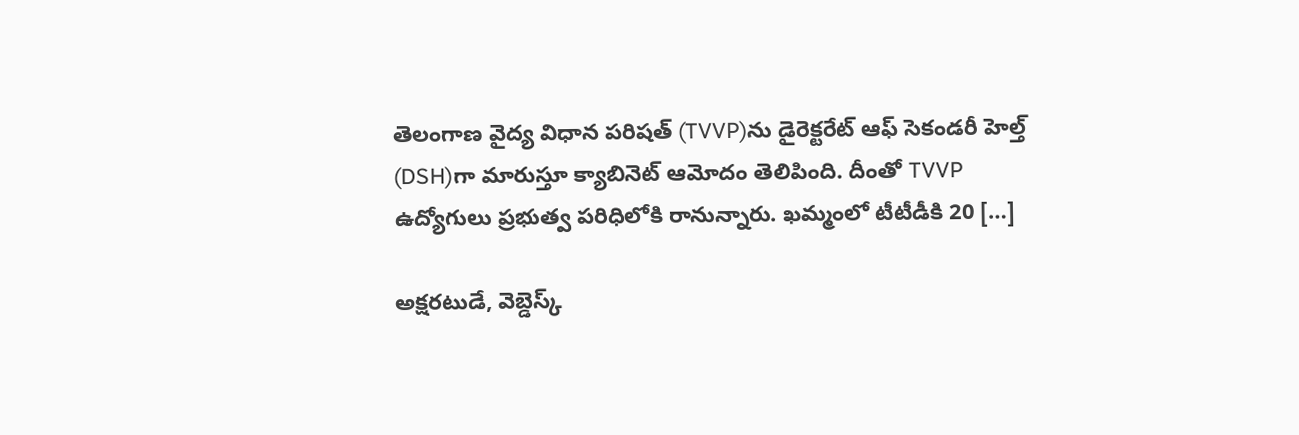తెలంగాణ వైద్య విధాన పరిషత్ (TVVP)ను డైరెక్టరేట్ ఆఫ్ సెకండరీ హెల్త్ (DSH)గా మారుస్తూ క్యాబినెట్ ఆమోదం తెలిపింది. దీంతో TVVP ఉద్యోగులు ప్రభుత్వ పరిధిలోకి రానున్నారు. ఖమ్మంలో టీటీడీకి 20 […]

అక్షరటుడే, వెబ్డెస్క్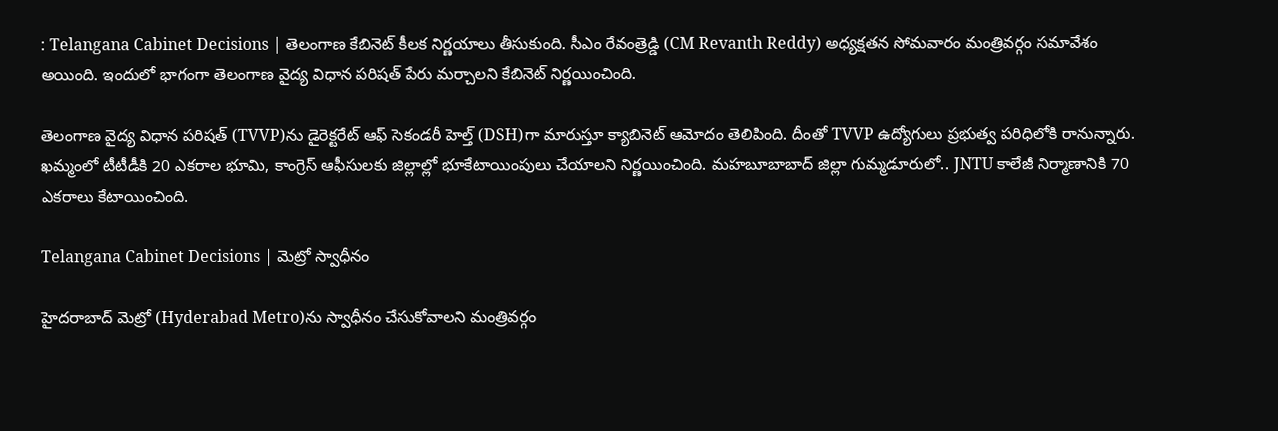: Telangana Cabinet Decisions | తెలంగాణ కేబినెట్ కీలక నిర్ణయాలు తీసుకుంది. సీఎం రేవంత్రెడ్డి (CM Revanth Reddy) అధ్యక్షతన సోమవారం మంత్రివర్గం సమావేశం అయింది. ఇందులో భాగంగా తెలంగాణ వైద్య విధాన పరిషత్‌ పేరు మర్చాలని కేబినెట్ నిర్ణయించింది.

తెలంగాణ వైద్య విధాన పరిషత్ (TVVP)ను డైరెక్టరేట్ ఆఫ్ సెకండరీ హెల్త్ (DSH)గా మారుస్తూ క్యాబినెట్ ఆమోదం తెలిపింది. దీంతో TVVP ఉద్యోగులు ప్రభుత్వ పరిధిలోకి రానున్నారు. ఖమ్మంలో టీటీడీకి 20 ఎకరాల భూమి, కాంగ్రెస్‌ ఆఫీసులకు జిల్లాల్లో భూకేటాయింపులు చేయాలని నిర్ణయించింది. మహబూబాబాద్ జిల్లా గుమ్మడూరులో.. JNTU కాలేజీ నిర్మాణానికి 70 ఎకరాలు కేటాయించింది.

Telangana Cabinet Decisions | మెట్రో స్వాధీనం

హైదరాబాద్‌ మెట్రో (Hyderabad Metro)ను స్వాధీనం చేసుకోవాలని మంత్రివర్గం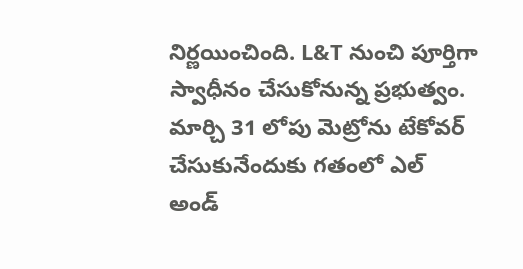నిర్ణయించింది. L&T నుంచి పూర్తిగా స్వాధీనం చేసుకోనున్న ప్రభుత్వం. మార్చి 31 లోపు మెట్రోను టేకోవర్ చేసుకునేందుకు గతంలో ఎల్ అండ్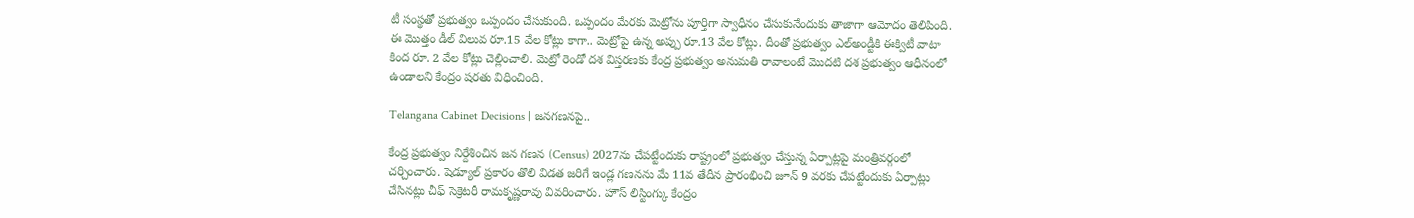టీ సంస్థతో ప్రభుత్వం ఒప్పందం చేసుకుంది. ఒప్పందం మేరకు మెట్రోను పూర్తిగా స్వాధీనం చేసుకునేందుకు తాజాగా ఆమోదం తెలిపింది. ఈ మొత్తం డీల్ విలువ రూ.15 వేల కోట్లు కాగా.. మెట్రోపై ఉన్న అప్పు రూ.13 వేల కోట్లు. దీంతో ప్రభుత్వం ఎల్అండ్టీకి ఈక్విటీ వాటా కింద రూ. 2 వేల కోట్లు చెల్లించాలి. మెట్రో రెండో దశ విస్తరణకు కేంద్ర ప్రభుత్వం అనుమతి రావాలంటే మొదటి దశ ప్రభుత్వం ఆధీనంలో ఉండాలని కేంద్రం షరతు విధించింది.

Telangana Cabinet Decisions | జనగణనపై..

కేంద్ర ప్రభుత్వం నిర్దేశించిన జన గణన (Census) 2027ను చేపట్టేందుకు రాష్ట్రంలో ప్రభుత్వం చేస్తున్న ఏర్పాట్లపై మంత్రివర్గంలో చర్చించారు. షెడ్యూల్ ప్రకారం తొలి విడత జరిగే ఇండ్ల గణనను మే 11వ తేదీన ప్రారంభించి జూన్ 9 వరకు చేపట్టేందుకు ఏర్పాట్లు చేసినట్లు చీఫ్ సెక్రెటరీ రామకృష్ణరావు వివరించారు. హౌస్ లిస్టింగ్కు కేంద్రం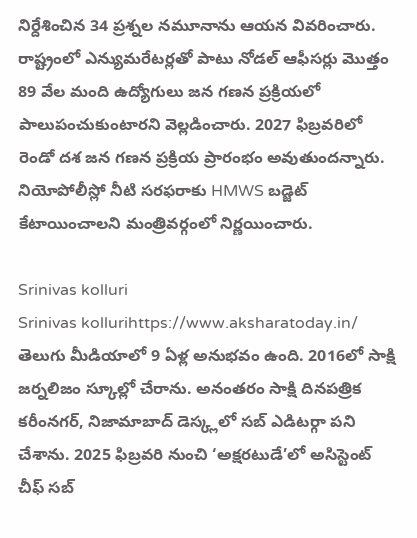నిర్దేశించిన 34 ప్రశ్నల నమూనాను ఆయన వివరించారు. రాష్ట్రంలో ఎన్యుమరేటర్లతో పాటు నోడల్ ఆఫీసర్లు మొత్తం 89 వేల మంది ఉద్యోగులు జన గణన ప్రక్రియలో పాలుపంచుకుంటారని వెల్లడించారు. 2027 ఫిబ్రవరిలో రెండో దశ జన గణన ప్రక్రియ ప్రారంభం అవుతుందన్నారు. నియోపోలీస్లో నీటి సరఫరాకు HMWS బడ్జెట్ కేటాయించాలని మంత్రివర్గంలో నిర్ణయించారు.

Srinivas kolluri
Srinivas kollurihttps://www.aksharatoday.in/
తెలుగు మీడియాలో 9 ఏళ్ల అనుభవం ఉంది. 2016లో సాక్షి జర్నలిజం స్కూల్లో చేరాను. అనంతరం సాక్షి దినపత్రిక కరీంనగర్, నిజామాబాద్ డెస్క్లలో సబ్ ఎడిటర్గా పని చేశాను. 2025 ఫిబ్రవరి నుంచి ‘అక్షరటుడే’లో అసిస్టెంట్ చీఫ్ సబ్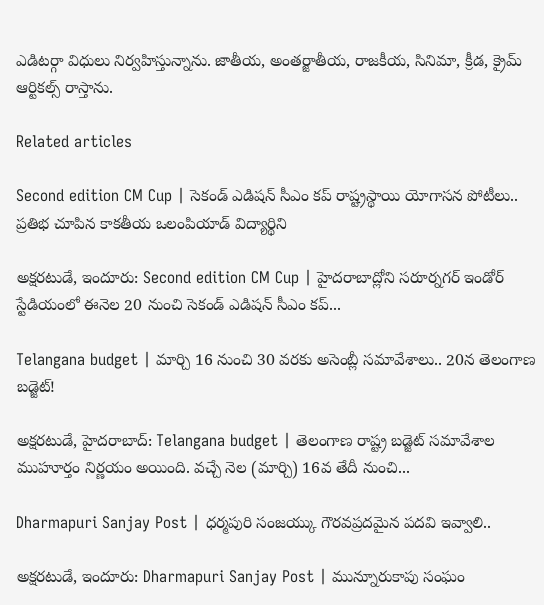ఎడిటర్గా విధులు నిర్వహిస్తున్నాను. జాతీయ, అంతర్జాతీయ, రాజకీయ, సినిమా, క్రీడ, క్రైమ్ ఆర్టికల్స్ రాస్తాను.

Related articles

Second edition CM Cup | సెకండ్ ఎడిషన్ సీఎం కప్ రాష్ట్రస్థాయి యోగాసన పోటీలు.. ప్రతిభ చూపిన కాకతీయ ఒలంపియాడ్ విద్యార్థిని

అక్షరటుడే, ఇందూరు: Second edition CM Cup | హైదరాబాద్లోని సరూర్నగర్ ఇండోర్ స్టేడియంలో ఈనెల 20 నుంచి సెకండ్ ఎడిషన్ సీఎం కప్...

Telangana budget | మార్చి 16 నుంచి 30 వరకు అసెంబ్లీ సమావేశాలు.. 20న తెలంగాణ బడ్జెట్!

అక్షరటుడే, హైదరాబాద్: Telangana budget | తెలంగాణ రాష్ట్ర బడ్జెట్ సమావేశాల ముహూర్తం నిర్ణయం అయింది. వచ్చే నెల (మార్చి) 16వ తేదీ నుంచి...

Dharmapuri Sanjay Post | ధర్మపురి సంజయ్కు గౌరవప్రదమైన పదవి ఇవ్వాలి..

అక్షరటుడే, ఇందూరు: Dharmapuri Sanjay Post | మున్నూరుకాపు సంఘం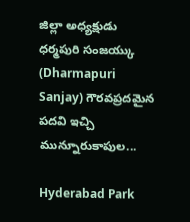జిల్లా అధ్యక్షుడు ధర్మపురి సంజయ్కు (Dharmapuri Sanjay) గౌరవప్రదమైన పదవి ఇచ్చి మున్నూరుకాపుల...

Hyderabad Park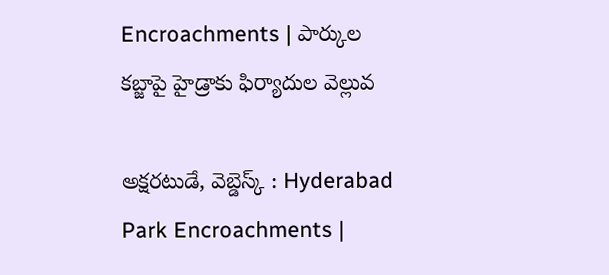Encroachments | పార్కుల క‌బ్జాపై హైడ్రాకు ఫిర్యాదుల వెల్లువ‌

అక్షరటుడే, వెబ్డెస్క్ : Hyderabad Park Encroachments |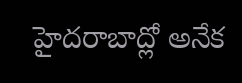హైదరాబాద్లో అనేక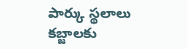పార్కు స్థలాలు కబ్జాలకు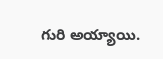గురి అయ్యాయి.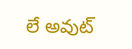లే అవుట్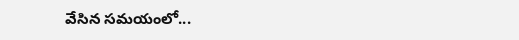వేసిన సమయంలో...